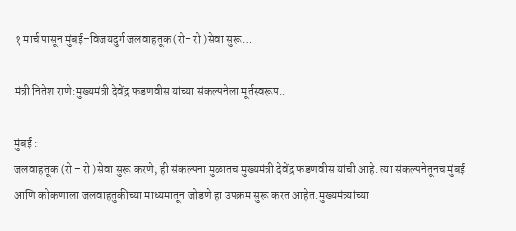१ मार्च पासून मुंबई–विजयदुर्ग जलवाहतूक (रो- रो )सेवा सुरू…

मंत्री नितेश राणे:मुख्यमंत्री देवेंद्र फडणवीस यांच्या संकल्पनेला मूर्तस्वरूप..

मुंबई :
जलवाहतूक (रो – रो )सेवा सुरू करणे, ही संकल्पना मुळातच मुख्यमंत्री देवेंद्र फडणवीस यांची आहे. त्या संकल्पनेतूनच मुंबई आणि कोकणाला जलवाहतुकीच्या माध्यमातून जोडणे हा उपक्रम सुरू करत आहेत.मुख्यमंत्र्यांच्या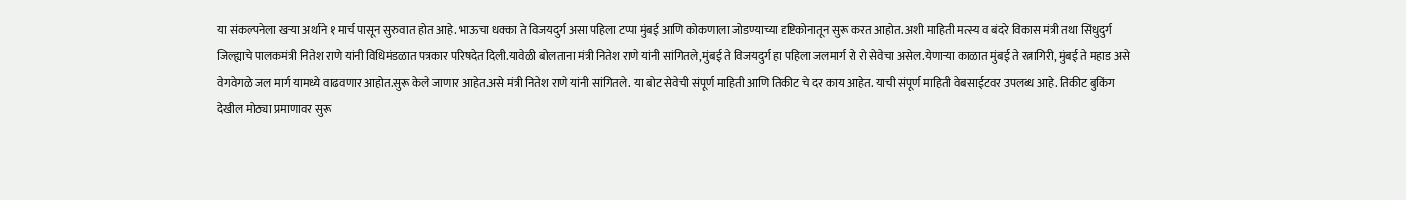या संकल्पनेला खऱ्या अर्थाने १ मार्च पासून सुरुवात होत आहे. भाऊचा धक्का ते विजयदुर्ग असा पहिला टप्पा मुंबई आणि कोकणाला जोडण्याच्या दृष्टिकोनातून सुरू करत आहोत. अशी माहिती मत्स्य व बंदरे विकास मंत्री तथा सिंधुदुर्ग जिल्ह्याचे पालकमंत्री नितेश राणे यांनी विधिमंडळात पत्रकार परिषदेत दिली.यावेळी बोलताना मंत्री नितेश राणे यांनी सांगितले,मुंबई ते विजयदुर्ग हा पहिला जलमार्ग रो रो सेवेचा असेल.येणाऱ्या काळात मुंबई ते रत्नागिरी, मुंबई ते महाड असे वेगवेगळे जल मार्ग यामध्ये वाढवणार आहोत.सुरू केले जाणार आहेत.असे मंत्री नितेश राणे यांनी सांगितले. या बोट सेवेची संपूर्ण माहिती आणि तिकीट चे दर काय आहेत. याची संपूर्ण माहिती वेबसाईटवर उपलब्ध आहे. तिकीट बुकिंग देखील मोठ्या प्रमाणावर सुरू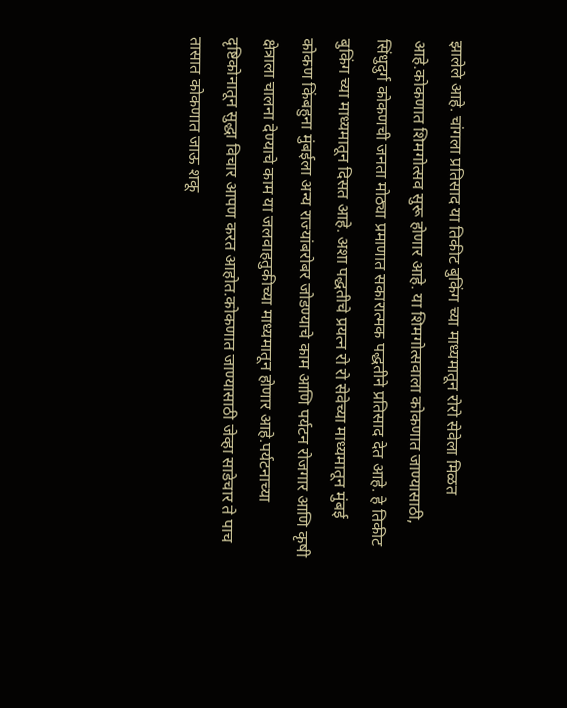झालेले आहे. चांगला प्रतिसाद या तिकीट बुकिंग च्या माध्यमातून रोरो सेवेला मिळत आहे.कोकणात शिमगोत्सव सुरू होणार आहे. या शिमगोत्सवाला कोकणात जाण्यासाठी, सिंधुदुर्ग कोकणची जनता मोठ्या प्रमाणात सकारात्मक पद्धतीने प्रतिसाद देत आहे. हे तिकीट बुकिंग च्या माध्यमातून दिसत आहे. अशा पद्धतीचे प्रयत्न रो रो सेवेच्या माध्यमातून मुंबई कोकण किंबहुना मुंबईला अन्य राज्यांबरोबर जोडण्याचे काम आणि पर्यटन रोजगार आणि कृषी क्षेत्राला चालना देण्याचे काम या जलवाहतुकीच्या माध्यमातून होणार आहे.पर्यटनाच्या दृष्टिकोनातून सुद्धा विचार आपण करत आहोत.कोकणात जाण्यासाठी जेव्हा साडेचार ते पाच तासात कोकणात जाऊ शकू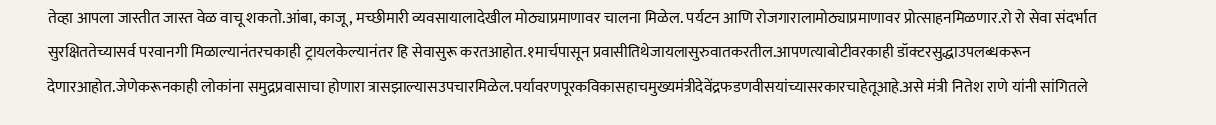तेव्हा आपला जास्तीत जास्त वेळ वाचू शकतो.आंबा, काजू, मच्छीमारी व्यवसायालादेखील मोठ्याप्रमाणावर चालना मिळेल. पर्यटन आणि रोजगारालामोठ्याप्रमाणावर प्रोत्साहनमिळणार.रो रो सेवा संदर्भात सुरक्षिततेच्यासर्व परवानगी मिळाल्यानंतरचकाही ट्रायलकेल्यानंतर हि सेवासुरू करतआहोत.१मार्चपासून प्रवासीतिथेजायलासुरुवातकरतील.आपणत्याबोटीवरकाही डॉक्टरसुद्धाउपलब्धकरून देणारआहोत.जेणेकरूनकाही लोकांना समुद्रप्रवासाचा होणारा त्रासझाल्यासउपचारमिळेल.पर्यावरणपूरकविकासहाचमुख्यमंत्रीदेवेंद्रफडणवीसयांच्यासरकारचाहेतूआहे.असे मंत्री नितेश राणे यांनी सांगितले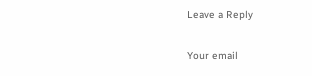Leave a Reply

Your email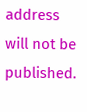address will not be published.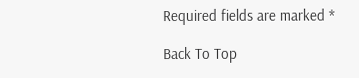Required fields are marked *

Back To Top